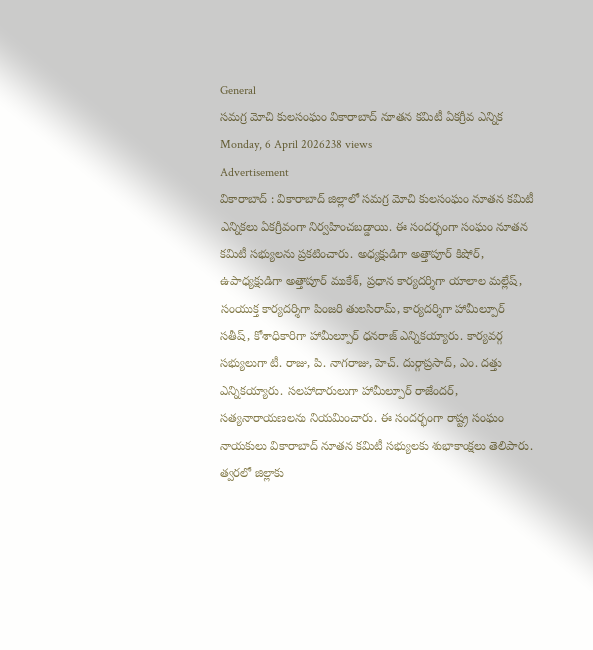General
సమగ్ర మోచి కులసంఘం వికారాబాద్ నూతన కమిటీ ఏకగ్రీవ ఎన్నిక
Monday, 6 April 2026238 views
Advertisement
వికారాబాద్ : వికారాబాద్ జిల్లాలో సమగ్ర మోచి కులసంఘం నూతన కమిటీ ఎన్నికలు ఏకగ్రీవంగా నిర్వహించబడ్డాయి. ఈ సందర్భంగా సంఘం నూతన కమిటీ సభ్యులను ప్రకటించారు. అధ్యక్షుడిగా అత్తాపూర్ కిషోర్, ఉపాధ్యక్షుడిగా అత్తాపూర్ ముకేశ్, ప్రధాన కార్యదర్శిగా యాలాల మల్లేష్, సంయుక్త కార్యదర్శిగా పింజరి తులసిరామ్, కార్యదర్శిగా హామీల్పూర్ సతీష్, కోశాధికారిగా హామీల్పూర్ ధనరాజ్ ఎన్నికయ్యారు. కార్యవర్గ సభ్యులుగా టీ. రాజు, పి. నాగరాజు, హెచ్. దుర్గాప్రసాద్, ఎం. దత్తు ఎన్నికయ్యారు. సలహాదారులుగా హామీల్పూర్ రాజేందర్, సత్యనారాయణలను నియమించారు. ఈ సందర్భంగా రాష్ట్ర సంఘం నాయకులు వికారాబాద్ నూతన కమిటీ సభ్యులకు శుభాకాంక్షలు తెలిపారు. త్వరలో జిల్లాకు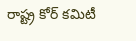రాష్ట్ర కోర్ కమిటీ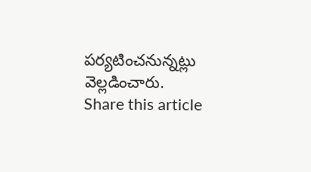పర్యటించనున్నట్లు వెల్లడించారు.
Share this article